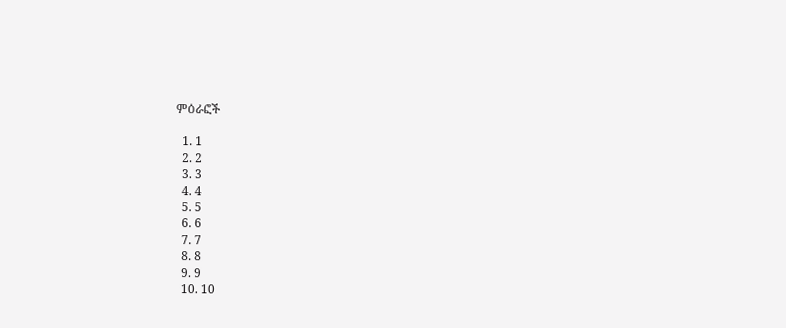ምዕራፎች

  1. 1
  2. 2
  3. 3
  4. 4
  5. 5
  6. 6
  7. 7
  8. 8
  9. 9
  10. 10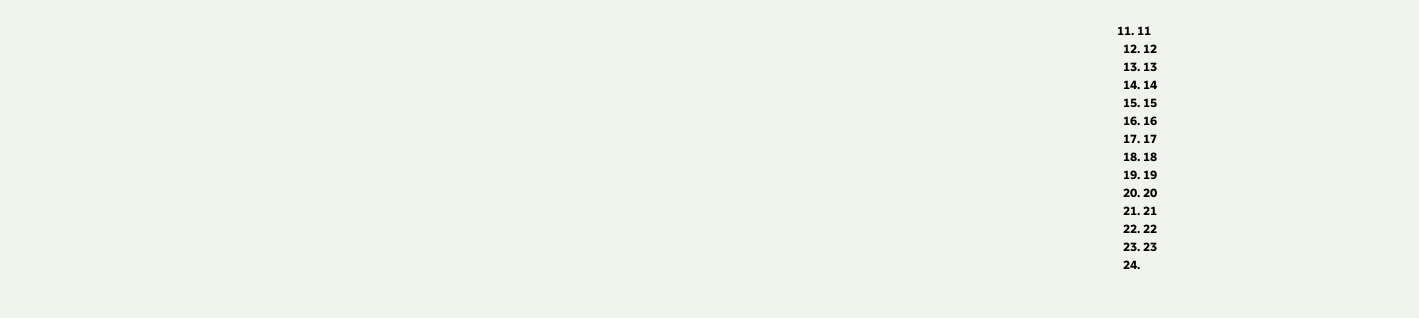11. 11
  12. 12
  13. 13
  14. 14
  15. 15
  16. 16
  17. 17
  18. 18
  19. 19
  20. 20
  21. 21
  22. 22
  23. 23
  24.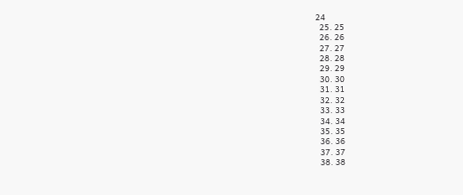24
  25. 25
  26. 26
  27. 27
  28. 28
  29. 29
  30. 30
  31. 31
  32. 32
  33. 33
  34. 34
  35. 35
  36. 36
  37. 37
  38. 38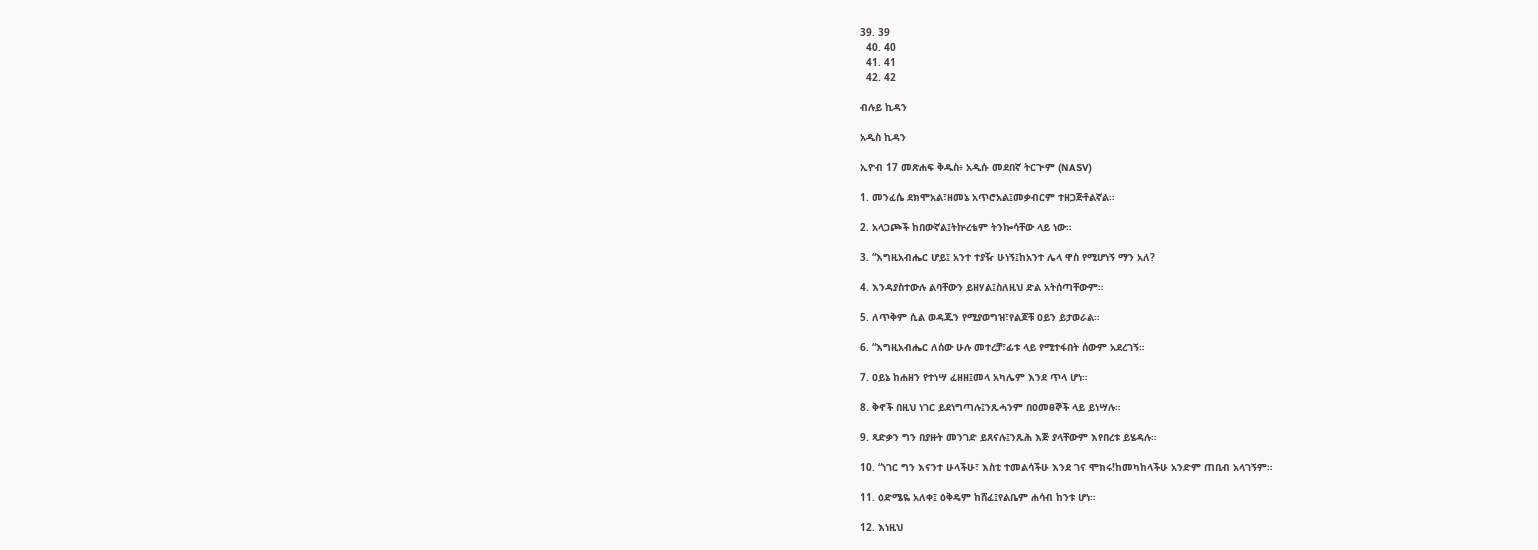39. 39
  40. 40
  41. 41
  42. 42

ብሉይ ኪዳን

አዲስ ኪዳን

ኢዮብ 17 መጽሐፍ ቅዱስ፥ አዲሱ መደበኛ ትርጒም (NASV)

1. መንፈሴ ደክሞአል፣ዘመኔ አጥሮአል፤መቃብርም ተዘጋጅቶልኛል።

2. አላጋጮች ከበውኛል፤ትኵረቴም ትንኰሳቸው ላይ ነው።

3. “እግዚአብሔር ሆይ፤ አንተ ተያዥ ሁነኝ፤ከአንተ ሌላ ዋስ የሚሆነኝ ማን አለ?

4. እንዳያስተውሉ ልባቸውን ይዘሃል፤ስለዚህ ድል አትሰጣቸውም።

5. ለጥቅም ሲል ወዳጁን የሚያወግዝ፣የልጆቹ ዐይን ይታወራል።

6. “እግዚአብሔር ለሰው ሁሉ መተረቻ፣ፊቱ ላይ የሚተፋበት ሰውም አደረገኝ።

7. ዐይኔ ከሐዘን የተነሣ ፈዘዘ፤መላ አካሌም እንደ ጥላ ሆነ።

8. ቅኖች በዚህ ነገር ይደነግጣሉ፤ንጹሓንም በዐመፀኞች ላይ ይነሣሉ።

9. ጻድቃን ግን በያዙት መንገድ ይጸናሉ፤ንጹሕ እጅ ያላቸውም እየበረቱ ይሄዳሉ።

10. “ነገር ግን እናንተ ሁላችሁ፣ እስቲ ተመልሳችሁ እንደ ገና ሞክሩ!ከመካከላችሁ አንድም ጠቢብ አላገኝም።

11. ዕድሜዬ አለቀ፤ ዕቅዴም ከሸፈ፤የልቤም ሐሳብ ከንቱ ሆነ።

12. እነዚህ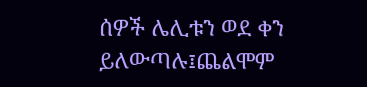ሰዎች ሌሊቱን ወደ ቀን ይለውጣሉ፤ጨልሞም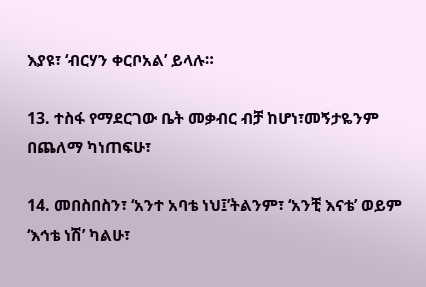እያዩ፣ ‘ብርሃን ቀርቦአል’ ይላሉ።

13. ተስፋ የማደርገው ቤት መቃብር ብቻ ከሆነ፣መኝታዬንም በጨለማ ካነጠፍሁ፣

14. መበስበስን፣ ‘አንተ አባቴ ነህ፤’ትልንም፣ ‘አንቺ እናቴ’ ወይም ‘እኅቴ ነሽ’ ካልሁ፣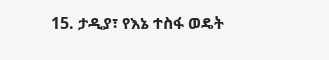15. ታዲያ፣ የእኔ ተስፋ ወዴት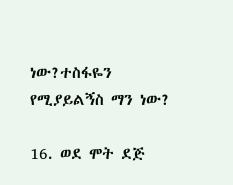ነው?ተስፋዬን የሚያይልኝስ ማን ነው?

16. ወደ ሞት ደጅ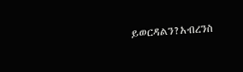ይወርዳልን?አብረንስ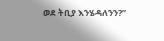ወደ ትቢያ እንሄዳለንን?”